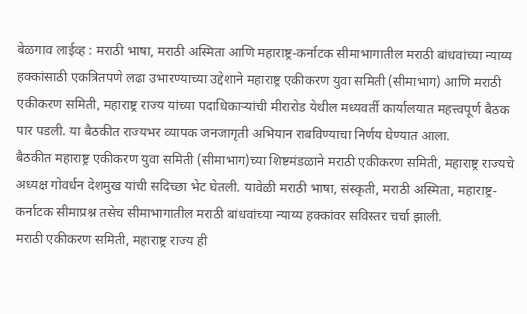बेळगाव लाईव्ह : मराठी भाषा, मराठी अस्मिता आणि महाराष्ट्र-कर्नाटक सीमाभागातील मराठी बांधवांच्या न्याय्य हक्कांसाठी एकत्रितपणे लढा उभारण्याच्या उद्देशाने महाराष्ट्र एकीकरण युवा समिती (सीमाभाग) आणि मराठी एकीकरण समिती, महाराष्ट्र राज्य यांच्या पदाधिकाऱ्यांची मीरारोड येथील मध्यवर्ती कार्यालयात महत्त्वपूर्ण बैठक पार पडली. या बैठकीत राज्यभर व्यापक जनजागृती अभियान राबविण्याचा निर्णय घेण्यात आला.
बैठकीत महाराष्ट्र एकीकरण युवा समिती (सीमाभाग)च्या शिष्टमंडळाने मराठी एकीकरण समिती, महाराष्ट्र राज्यचे अध्यक्ष गोवर्धन देशमुख यांची सदिच्छा भेट घेतली. यावेळी मराठी भाषा, संस्कृती, मराठी अस्मिता, महाराष्ट्र-कर्नाटक सीमाप्रश्न तसेच सीमाभागातील मराठी बांधवांच्या न्याय्य हक्कांवर सविस्तर चर्चा झाली.
मराठी एकीकरण समिती, महाराष्ट्र राज्य ही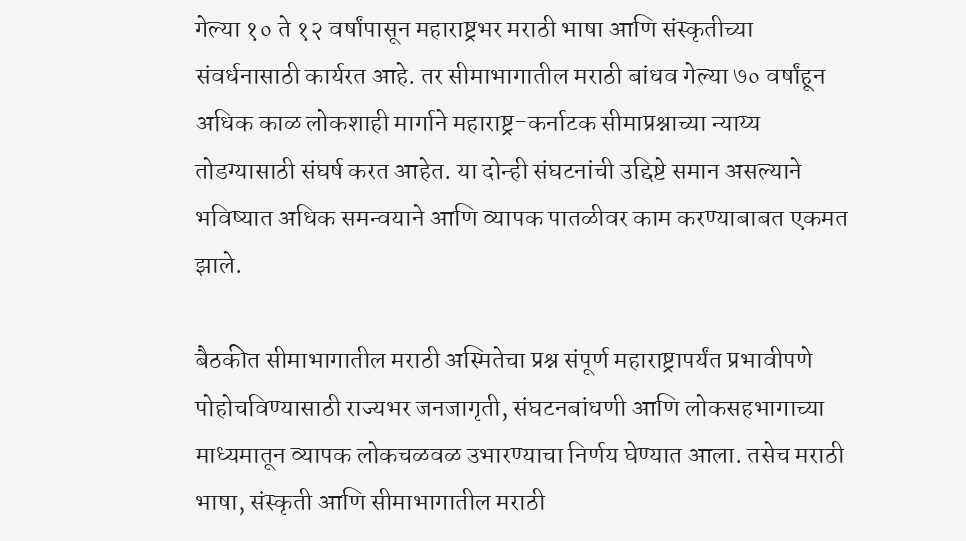गेल्या १० ते १२ वर्षांपासून महाराष्ट्रभर मराठी भाषा आणि संस्कृतीच्या संवर्धनासाठी कार्यरत आहे. तर सीमाभागातील मराठी बांधव गेल्या ७० वर्षांहून अधिक काळ लोकशाही मार्गाने महाराष्ट्र-कर्नाटक सीमाप्रश्नाच्या न्याय्य तोडग्यासाठी संघर्ष करत आहेत. या दोन्ही संघटनांची उद्दिष्टे समान असल्याने भविष्यात अधिक समन्वयाने आणि व्यापक पातळीवर काम करण्याबाबत एकमत झाले.

बैठकीत सीमाभागातील मराठी अस्मितेचा प्रश्न संपूर्ण महाराष्ट्रापर्यंत प्रभावीपणे पोहोचविण्यासाठी राज्यभर जनजागृती, संघटनबांधणी आणि लोकसहभागाच्या माध्यमातून व्यापक लोकचळवळ उभारण्याचा निर्णय घेण्यात आला. तसेच मराठी भाषा, संस्कृती आणि सीमाभागातील मराठी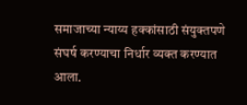समाजाच्या न्याय्य हक्कांसाठी संयुक्तपणे संघर्ष करण्याचा निर्धार व्यक्त करण्यात आला.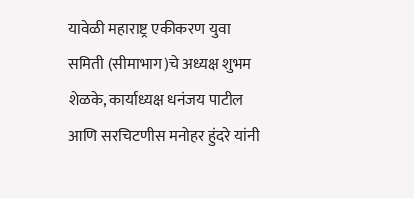यावेळी महाराष्ट्र एकीकरण युवा समिती (सीमाभाग)चे अध्यक्ष शुभम शेळके, कार्याध्यक्ष धनंजय पाटील आणि सरचिटणीस मनोहर हुंदरे यांनी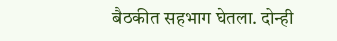बैठकीत सहभाग घेतला. दोन्ही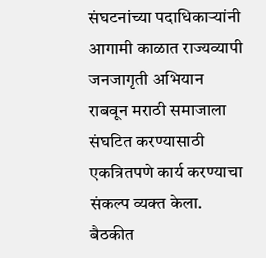संघटनांच्या पदाधिकाऱ्यांनी आगामी काळात राज्यव्यापी जनजागृती अभियान राबवून मराठी समाजाला संघटित करण्यासाठी एकत्रितपणे कार्य करण्याचा संकल्प व्यक्त केला.
बैठकीत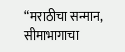“मराठीचा सन्मान, सीमाभागाचा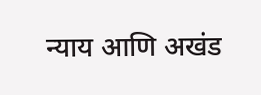न्याय आणि अखंड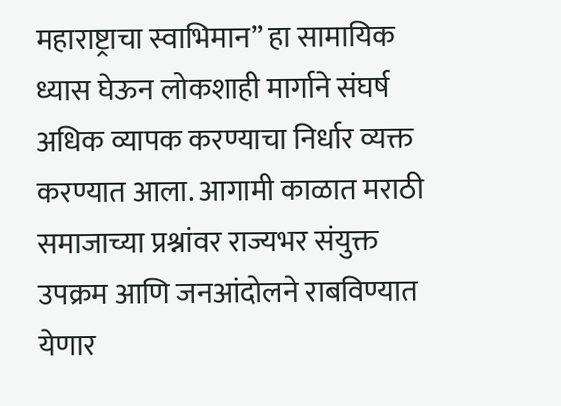महाराष्ट्राचा स्वाभिमान” हा सामायिक ध्यास घेऊन लोकशाही मार्गाने संघर्ष अधिक व्यापक करण्याचा निर्धार व्यक्त करण्यात आला. आगामी काळात मराठी समाजाच्या प्रश्नांवर राज्यभर संयुक्त उपक्रम आणि जनआंदोलने राबविण्यात येणार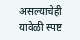असल्याचेही यावेळी स्पष्ट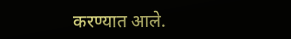करण्यात आले.